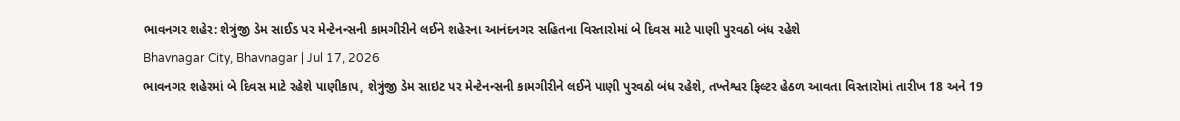ભાવનગર શહેર: શેત્રુંજી ડેમ સાઈડ પર મેન્ટેનન્સની કામગીરીને લઈને શહેરના આનંદનગર સહિતના વિસ્તારોમાં બે દિવસ માટે પાણી પુરવઠો બંધ રહેશે
Bhavnagar City, Bhavnagar | Jul 17, 2026
ભાવનગર શહેરમાં બે દિવસ માટે રહેશે પાણીકાપ, શેત્રુંજી ડેમ સાઇટ પર મેન્ટેનન્સની કામગીરીને લઈને પાણી પુરવઠો બંધ રહેશે, તખ્તેશ્વર ફિલ્ટર હેઠળ આવતા વિસ્તારોમાં તારીખ 18 અને 19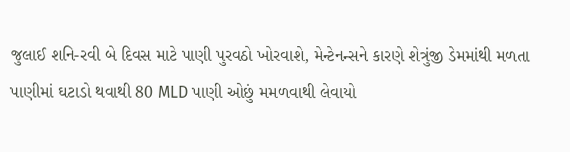જુલાઈ શનિ-રવી બે દિવસ માટે પાણી પુરવઠો ખોરવાશે, મેન્ટેનન્સને કારણે શેત્રુંજી ડેમમાંથી મળતા પાણીમાં ઘટાડો થવાથી 80 MLD પાણી ઓછું મમળવાથી લેવાયો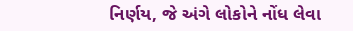નિર્ણય, જે અંગે લોકોને નોંધ લેવા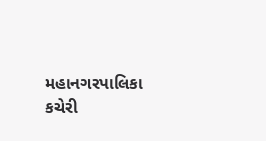મહાનગરપાલિકા કચેરી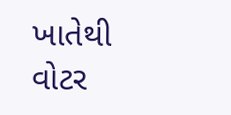ખાતેથી વોટર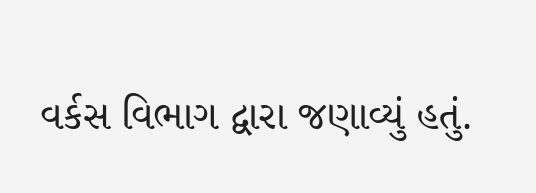વર્કસ વિભાગ દ્વારા જણાવ્યું હતું.